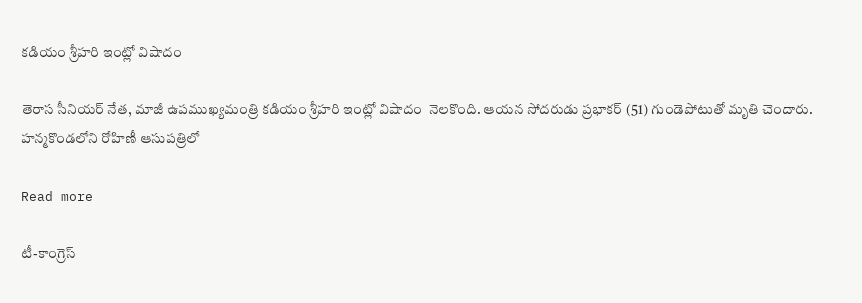కడియం శ్రీహరి ఇంట్లో విషాదం

తెరాస సీనియర్‌ నేత, మాజీ ఉపముఖ్యమంత్రి కడియం శ్రీహరి ఇంట్లో విషాదం  నెలకొంది. ఆయన సోదరుడు ప్రభాకర్‌ (51) గుండెపోటుతో మృతి చెందారు. హన్మకొండలోని రోహిణీ ఆసుపత్రిలో

Read more

టీ-కాంగ్రెస్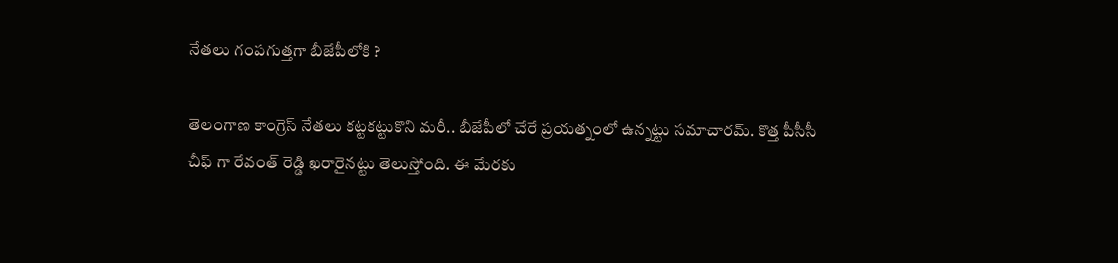నేతలు గంపగుత్తగా బీజేపీలోకి ?

తెలంగాణ కాంగ్రెస్ నేతలు కట్టకట్టుకొని మరీ.. బీజేపీలో చేరే ప్రయత్నంలో ఉన్నట్టు సమాచారమ్. కొత్త పీసీసీ చీఫ్ గా రేవంత్ రెడ్డి ఖరారైనట్టు తెలుస్తోంది. ఈ మేరకు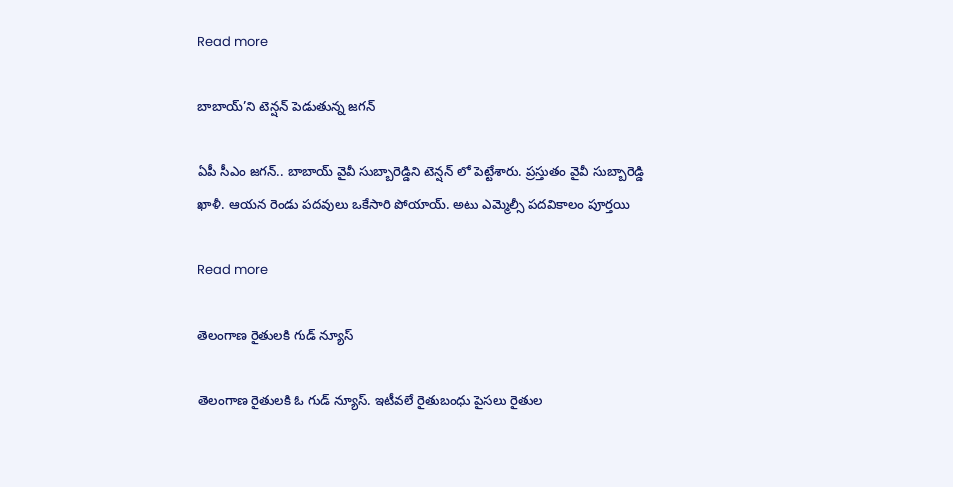Read more

బాబాయ్’ని టెన్షన్ పెడుతున్న జగన్

ఏపీ సీఎం జగన్.. బాబాయ్ వైవీ సుబ్బారెడ్డిని టెన్షన్ లో పెట్టేశారు. ప్రస్తుతం వైవీ సుబ్బారెడ్డి ఖాళీ. ఆయన రెండు పదవులు ఒకేసారి పోయాయ్. అటు ఎమ్మెల్సీ పదవికాలం పూర్తయి

Read more

తెలంగాణ రైతులకి గుడ్ న్యూస్

తెలంగాణ రైతులకి ఓ గుడ్ న్యూస్. ఇటీవలే రైతుబంధు పైసలు రైతుల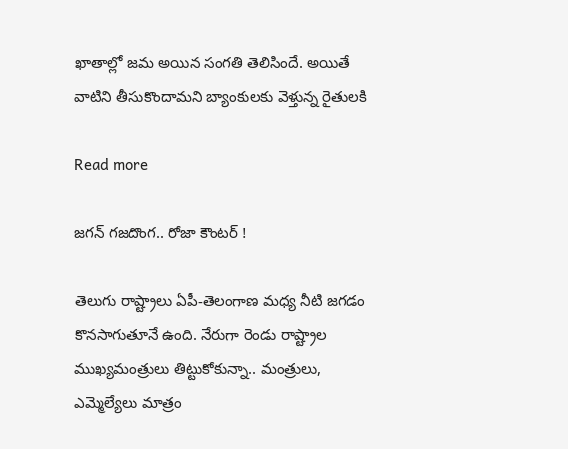ఖాతాల్లో జమ అయిన సంగతి తెలిసిందే. అయితే వాటిని తీసుకొందామని బ్యాంకులకు వెళ్తున్న రైతులకి

Read more

జగన్ గజదొంగ.. రోజా కౌంటర్ !

తెలుగు రాష్ట్రాలు ఏపీ-తెలంగాణ మధ్య నీటి జగడం కొనసాగుతూనే ఉంది. నేరుగా రెండు రాష్ట్రాల ముఖ్యమంత్రులు తిట్టుకోకున్నా.. మంత్రులు, ఎమ్మెల్యేలు మాత్రం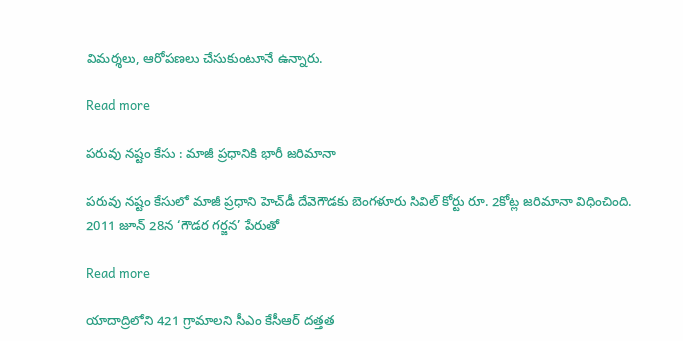విమర్శలు, ఆరోపణలు చేసుకుంటూనే ఉన్నారు.

Read more

పరువు నష్టం కేసు : మాజీ ప్రధానికి భారీ జరిమానా

పరువు నష్టం కేసులో మాజీ ప్రధాని హెచ్‌డీ దేవెగౌడకు బెంగళూరు సివిల్ కోర్టు రూ. 2కోట్ల జరిమానా విధించింది. 2011 జూన్‌ 28న ‘గౌడర గర్జన’ పేరుతో

Read more

యాదాద్రిలోని 421 గ్రామాలని సీఎం కేసీఆర్ దత్తత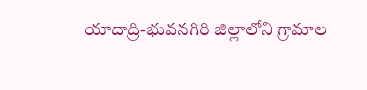యాదాద్రి-భువనగిరి జిల్లాలోని గ్రామాల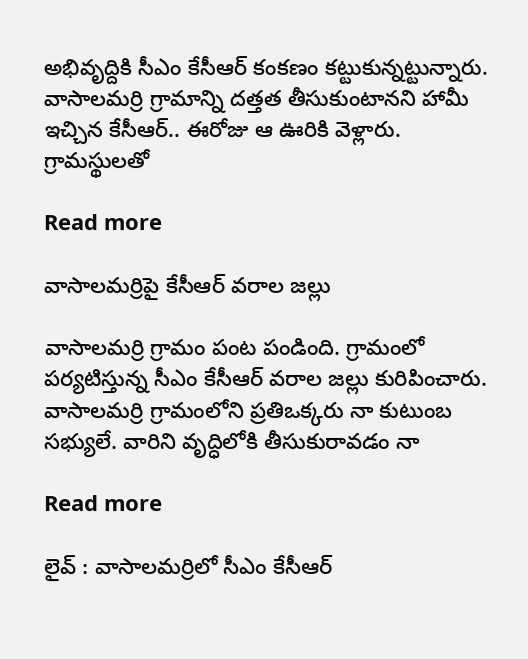అభివృద్దికి సీఎం కేసీఆర్ కంకణం కట్టుకున్నట్టున్నారు. వాసాలమర్రి గ్రామాన్ని దత్తత తీసుకుంటానని హామీ ఇచ్చిన కేసీఆర్.. ఈరోజు ఆ ఊరికి వెళ్లారు. గ్రామస్థులతో

Read more

వాసాలమర్రిపై కేసీఆర్ వరాల జల్లు

వాసాలమర్రి గ్రామం పంట పండింది. గ్రామంలో పర్యటిస్తున్న సీఎం కేసీఆర్ వరాల జల్లు కురిపించారు. వాసాలమర్రి గ్రామంలోని ప్రతిఒక్కరు నా కుటుంబ సభ్యులే. వారిని వృద్ధిలోకి తీసుకురావడం నా

Read more

లైవ్ : వాసాలమర్రిలో సీఎం కేసీఆర్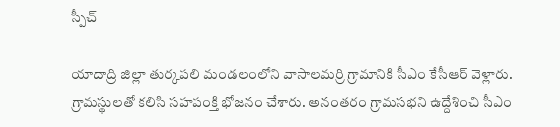స్పీచ్

యాదాద్రి జిల్లా తుర్కపలి మండలంలోని వాసాలమర్రి గ్రామానికి సీఎం కేసీఆర్ వెళ్లారు. గ్రామస్థులతో కలిసి సహపంక్తి భోజనం చేశారు. అనంతరం గ్రామసభని ఉద్దేశించి సీఎం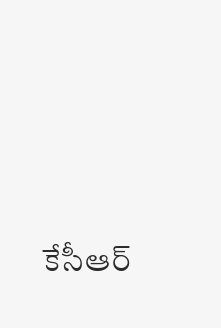కేసీఆర్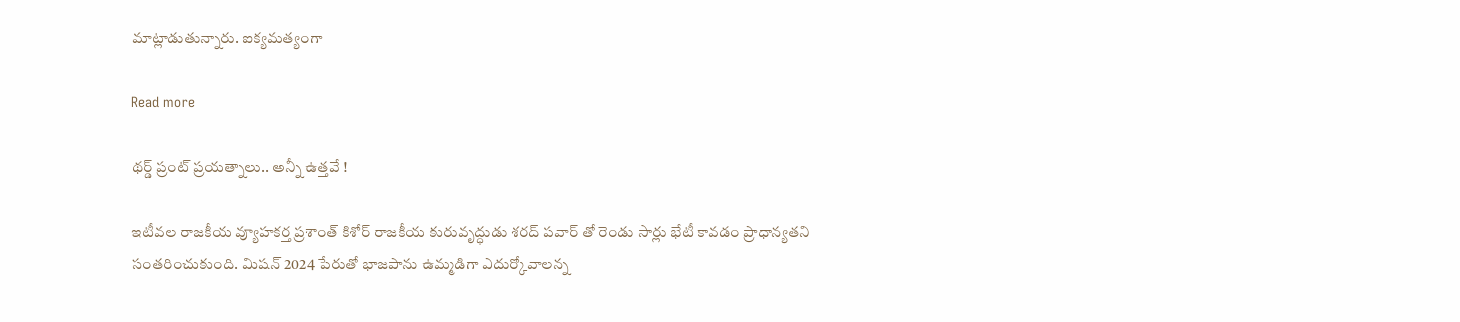మాట్లాడుతున్నారు. ఐక్యమత్యంగా

Read more

థర్డ్ ప్రంట్ ప్రయత్నాలు.. అన్నీ ఉత్తవే !

ఇటీవల రాజకీయ వ్యూహకర్త ప్రశాంత్‌ కిశోర్‌ రాజకీయ కురువృద్ధుడు శరద్‌ పవార్‌ తో రెండు సార్లు భేటీ కావడం ప్రాధాన్యతని సంతరించుకుంది. మిషన్‌ 2024 పేరుతో భాజపాను ఉమ్మడిగా ఎదుర్కోవాలన్న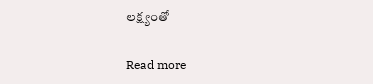లక్ష్యంతో

Read more